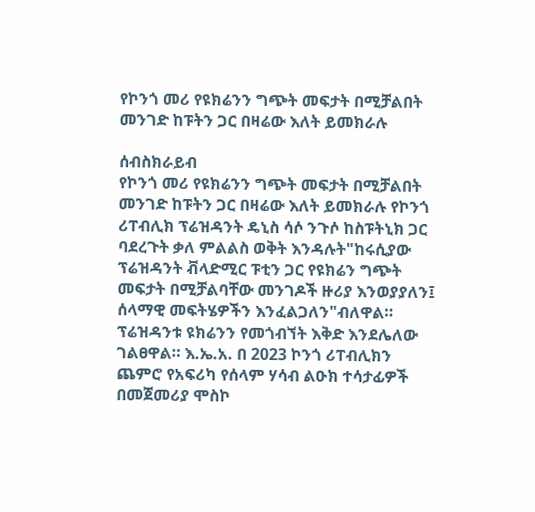የኮንጎ መሪ የዩክሬንን ግጭት መፍታት በሚቻልበት መንገድ ከፑትን ጋር በዛሬው እለት ይመክራሉ

ሰብስክራይብ
የኮንጎ መሪ የዩክሬንን ግጭት መፍታት በሚቻልበት መንገድ ከፑትን ጋር በዛሬው እለት ይመክራሉ የኮንጎ ሪፐብሊክ ፕሬዝዳንት ዴኒስ ሳሶ ንጉሶ ከስፑትኒክ ጋር ባደረጉት ቃለ ምልልስ ወቅት እንዳሉት"ከሩሲያው ፕሬዝዳንት ቭላድሚር ፑቲን ጋር የዩክሬን ግጭት መፍታት በሚቻልባቸው መንገዶች ዙሪያ እንወያያለን፤ ሰላማዊ መፍትሄዎችን እንፈልጋለን"ብለዋል። ፕሬዝዳንቱ ዩክሬንን የመጎብኘት እቅድ እንደሌለው ገልፀዋል። እ.ኤ.አ. በ 2023 ኮንጎ ሪፐብሊክን ጨምሮ የአፍሪካ የሰላም ሃሳብ ልዑክ ተሳታፊዎች በመጀመሪያ ሞስኮ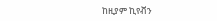ከዚያም ኪየቭን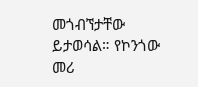መጎብኘታቸው ይታወሳል። የኮንጎው መሪ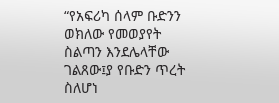“የአፍሪካ ሰላም ቡድንን ወክለው የመወያየት ስልጣን እንደሌላቸው ገልጸው፤ያ የቡድን ጥረት ስለሆነ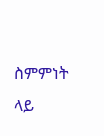ስምምነት ላይ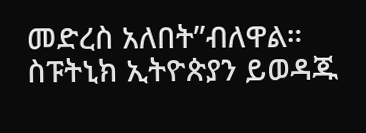መድረስ አለበት”ብለዋል። ስፑትኒክ ኢትዮጵያን ይወዳጁ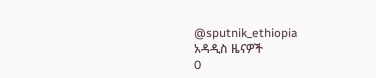@sputnik_ethiopia
አዳዲስ ዜናዎች
0